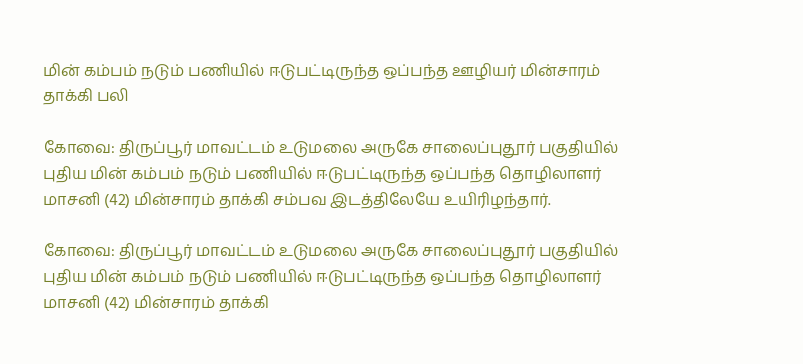மின் கம்பம் நடும் பணியில் ஈடுபட்டிருந்த ஒப்பந்த ஊழியர் மின்சாரம் தாக்கி பலி

கோவை: திருப்பூர் மாவட்டம் உடுமலை அருகே சாலைப்புதூர் பகுதியில் புதிய மின் கம்பம் நடும் பணியில் ஈடுபட்டிருந்த ஒப்பந்த தொழிலாளர் மாசனி (42) மின்சாரம் தாக்கி சம்பவ இடத்திலேயே உயிரிழந்தார்.

கோவை: திருப்பூர் மாவட்டம் உடுமலை அருகே சாலைப்புதூர் பகுதியில் புதிய மின் கம்பம் நடும் பணியில் ஈடுபட்டிருந்த ஒப்பந்த தொழிலாளர் மாசனி (42) மின்சாரம் தாக்கி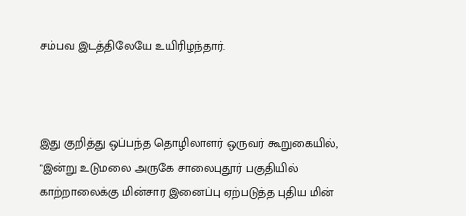சம்பவ இடத்திலேயே உயிரிழந்தார்.



இது குறித்து ஒப்பந்த தொழிலாளர் ஒருவர் கூறுகையில், "இன்று உடுமலை அருகே சாலைபுதூர் பகுதியில் காற்றாலைக்கு மின்சார இனைப்பு ஏற்படுத்த புதிய மின்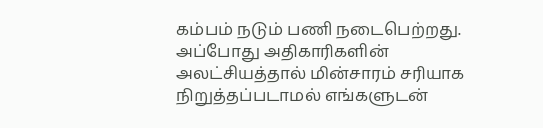கம்பம் நடும் பணி நடைபெற்றது. அப்போது அதிகாரிகளின் அலட்சியத்தால் மின்சாரம் சரியாக நிறுத்தப்படாமல் எங்களுடன்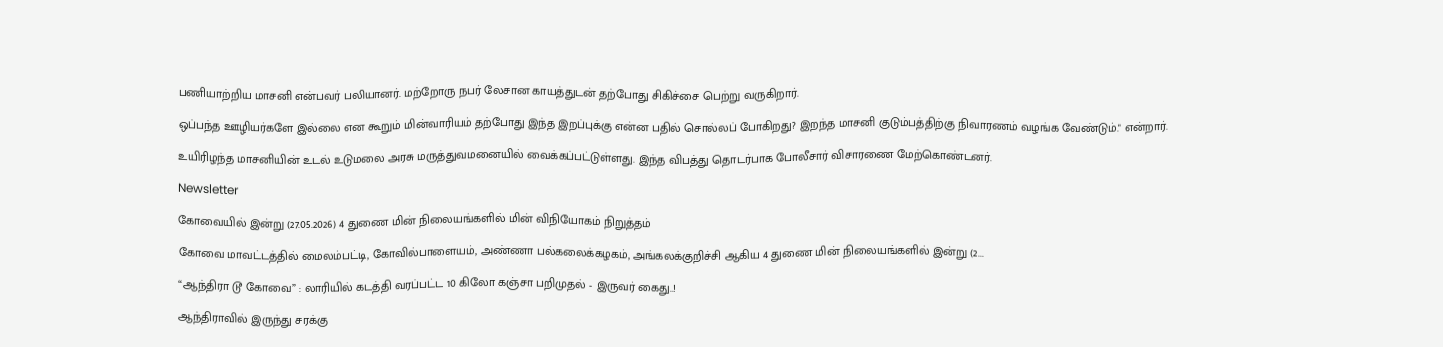பணியாற்றிய மாசனி என்பவர் பலியானர். மற்றோரு நபர் லேசான காயத்துடன் தற்போது சிகிச்சை பெற்று வருகிறார்.

ஒப்பந்த ஊழியர்களே இல்லை என கூறும் மின்வாரியம் தற்போது இந்த இறப்புக்கு என்ன பதில் சொல்லப் போகிறது? இறந்த மாசனி குடும்பத்திற்கு நிவாரணம் வழங்க வேண்டும்." என்றார்.

உயிரிழந்த மாசனியின் உடல் உடுமலை அரசு மருத்துவமனையில் வைக்கப்பட்டுள்ளது. இந்த விபத்து தொடர்பாக போலீசார் விசாரணை மேற்கொண்டனர்.

Newsletter

கோவையில் இன்று (27.05.2026) 4 துணை மின் நிலையங்களில் மின் விநியோகம் நிறுத்தம்

கோவை மாவட்டத்தில் மைலம்பட்டி, கோவில்பாளையம், அண்ணா பல்கலைக்கழகம், அங்கலக்குறிச்சி ஆகிய 4 துணை மின் நிலையங்களில் இன்று (2...

“ஆந்திரா டூ கோவை” : லாரியில் கடத்தி வரப்பட்ட 10 கிலோ கஞ்சா பறிமுதல் - இருவர் கைது..!

ஆந்திராவில் இருந்து சரக்கு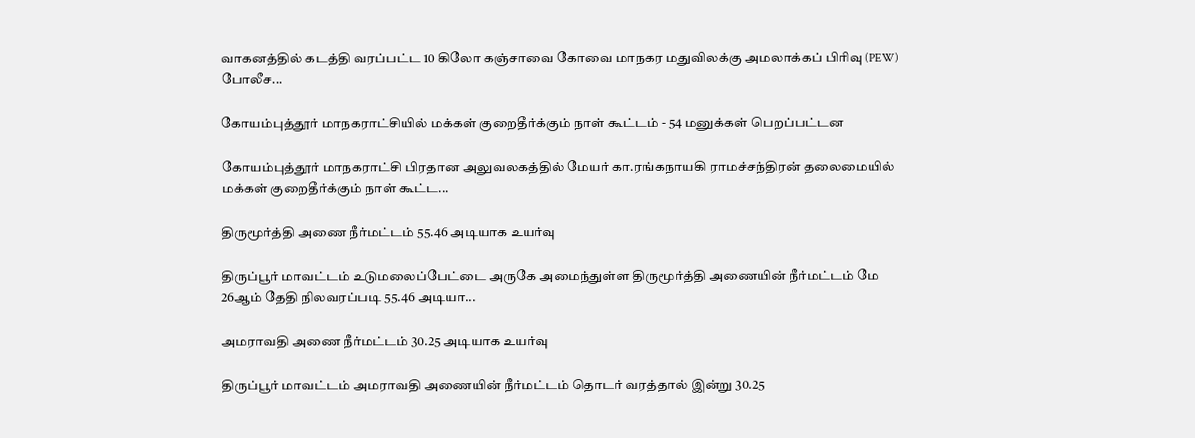வாகனத்தில் கடத்தி வரப்பட்ட 10 கிலோ கஞ்சாவை கோவை மாநகர மதுவிலக்கு அமலாக்கப் பிரிவு (PEW) போலீச...

கோயம்புத்தூர் மாநகராட்சியில் மக்கள் குறைதீர்க்கும் நாள் கூட்டம் - 54 மனுக்கள் பெறப்பட்டன

கோயம்புத்தூர் மாநகராட்சி பிரதான அலுவலகத்தில் மேயர் கா.ரங்கநாயகி ராமச்சந்திரன் தலைமையில் மக்கள் குறைதீர்க்கும் நாள் கூட்ட...

திருமூர்த்தி அணை நீர்மட்டம் 55.46 அடியாக உயர்வு

திருப்பூர் மாவட்டம் உடுமலைப்பேட்டை அருகே அமைந்துள்ள திருமூர்த்தி அணையின் நீர்மட்டம் மே 26ஆம் தேதி நிலவரப்படி 55.46 அடியா...

அமராவதி அணை நீர்மட்டம் 30.25 அடியாக உயர்வு

திருப்பூர் மாவட்டம் அமராவதி அணையின் நீர்மட்டம் தொடர் வரத்தால் இன்று 30.25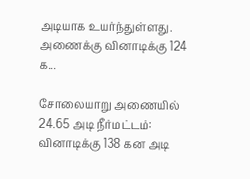அடியாக உயர்ந்துள்ளது. அணைக்கு வினாடிக்கு 124 க...

சோலையாறு அணையில் 24.65 அடி நீர்மட்டம்: வினாடிக்கு 138 கன அடி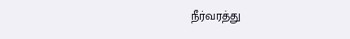நீர்வரத்து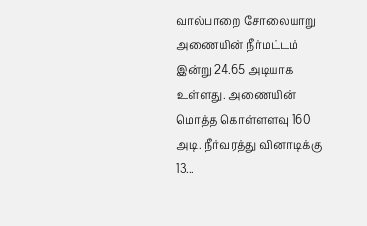வால்பாறை சோலையாறு அணையின் நீர்மட்டம் இன்று 24.65 அடியாக உள்ளது. அணையின் மொத்த கொள்ளளவு 160 அடி. நீர்வரத்து வினாடிக்கு 13...